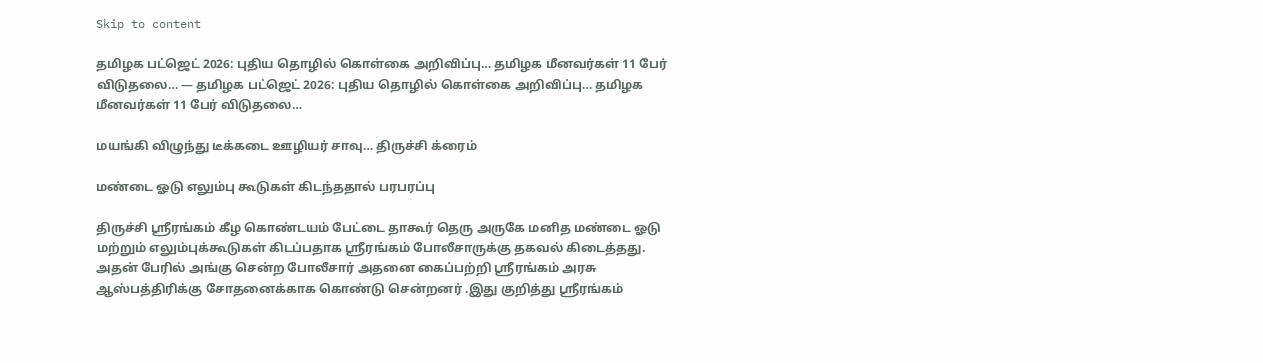Skip to content

தமிழக பட்ஜெட் 2026: புதிய தொழில் கொள்கை அறிவிப்பு… தமிழக மீனவர்கள் 11 பேர் விடுதலை… — தமிழக பட்ஜெட் 2026: புதிய தொழில் கொள்கை அறிவிப்பு… தமிழக மீனவர்கள் 11 பேர் விடுதலை…

மயங்கி விழுந்து டீக்கடை ஊழியர் சாவு… திருச்சி க்ரைம்

மண்டை ஓடு எலும்பு கூடுகள் கிடந்ததால் பரபரப்பு

திருச்சி ஸ்ரீரங்கம் கீழ கொண்டயம் பேட்டை தாகூர் தெரு அருகே மனித மண்டை ஓடு மற்றும் எலும்புக்கூடுகள் கிடப்பதாக ஸ்ரீரங்கம் போலீசாருக்கு தகவல் கிடைத்தது. அதன் பேரில் அங்கு சென்ற போலீசார் அதனை கைப்பற்றி ஸ்ரீரங்கம் அரசு ஆஸ்பத்திரிக்கு சோதனைக்காக கொண்டு சென்றனர் .இது குறித்து ஸ்ரீரங்கம்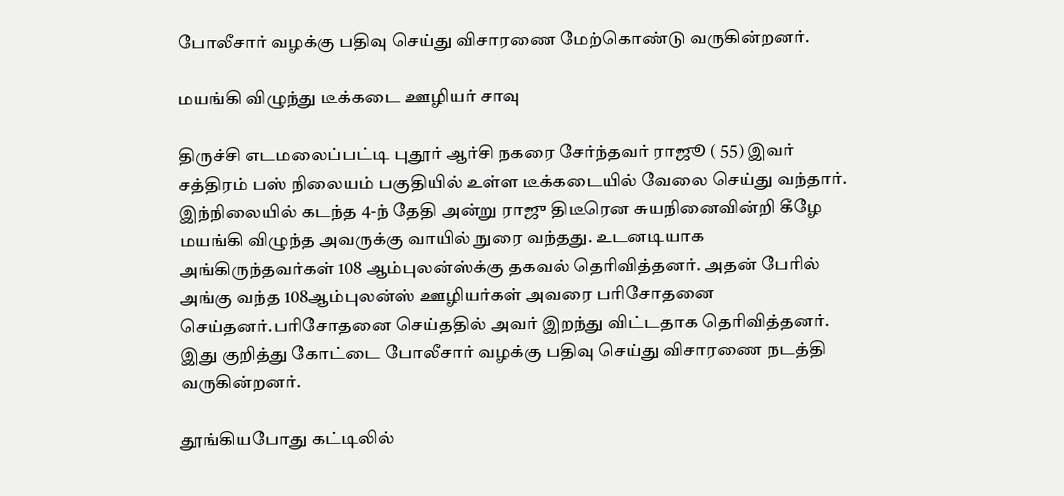போலீசார் வழக்கு பதிவு செய்து விசாரணை மேற்கொண்டு வருகின்றனர்.

மயங்கி விழுந்து டீக்கடை ஊழியர் சாவு

திருச்சி எடமலைப்பட்டி புதூர் ஆர்சி நகரை சேர்ந்தவர் ராஜூ ( 55) இவர் சத்திரம் பஸ் நிலையம் பகுதியில் உள்ள டீக்கடையில் வேலை செய்து வந்தார். இந்நிலையில் கடந்த 4-ந் தேதி அன்று ராஜு திடீரென சுயநினைவின்றி கீழே மயங்கி விழுந்த அவருக்கு வாயில் நுரை வந்தது. உடனடியாக அங்கிருந்தவர்கள் 108 ஆம்புலன்ஸ்க்கு தகவல் தெரிவித்தனர். அதன் பேரில் அங்கு வந்த 108ஆம்புலன்ஸ் ஊழியர்கள் அவரை பரிசோதனை செய்தனர்.பரிசோதனை செய்ததில் அவர் இறந்து விட்டதாக தெரிவித்தனர். இது குறித்து கோட்டை போலீசார் வழக்கு பதிவு செய்து விசாரணை நடத்தி வருகின்றனர்.

தூங்கியபோது கட்டிலில்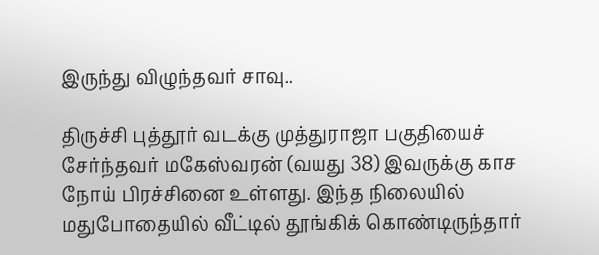இருந்து விழுந்தவர் சாவு..

திருச்சி புத்தூர் வடக்கு முத்துராஜா பகுதியைச் சேர்ந்தவர் மகேஸ்வரன் (வயது 38) இவருக்கு காச நோய் பிரச்சினை உள்ளது. இந்த நிலையில் மதுபோதையில் வீட்டில் தூங்கிக் கொண்டிருந்தார்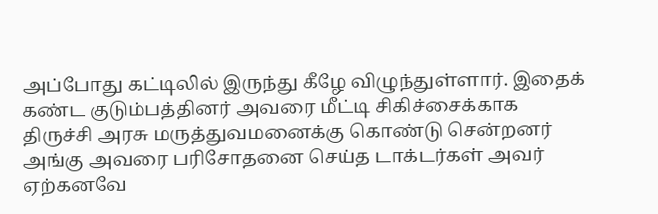அப்போது கட்டிலில் இருந்து கீழே விழுந்துள்ளார். இதைக் கண்ட குடும்பத்தினர் அவரை மீட்டி சிகிச்சைக்காக திருச்சி அரசு மருத்துவமனைக்கு கொண்டு சென்றனர் அங்கு அவரை பரிசோதனை செய்த டாக்டர்கள் அவர் ஏற்கனவே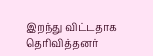இறந்து விட்டதாக தெரிவித்தனர்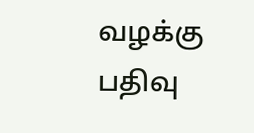வழக்கு பதிவு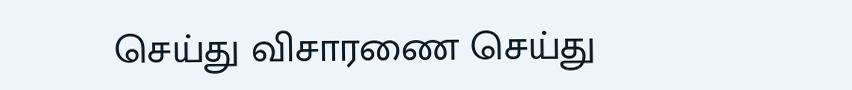செய்து விசாரணை செய்து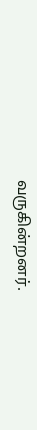வருகின்றனர்.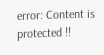error: Content is protected !!